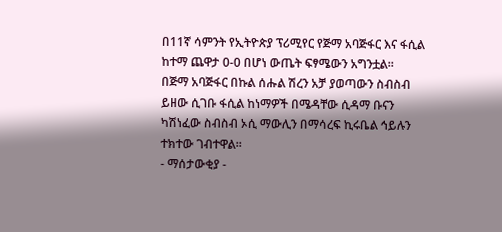በ11ኛ ሳምንት የኢትዮጵያ ፕሪሚየር የጅማ አባጅፋር እና ፋሲል ከተማ ጨዋታ 0-0 በሆነ ውጤት ፍፃሜውን አግንቷል።
በጅማ አባጅፋር በኩል ሰሑል ሽረን አቻ ያወጣውን ስብስብ ይዘው ሲገቡ ፋሲል ከነማዎች በሜዳቸው ሲዳማ ቡናን ካሽነፈው ስብስብ ኦሲ ማውሊን በማሳረፍ ኪሩቤል ኅይሉን ተክተው ገብተዋል።
- ማሰታውቂያ -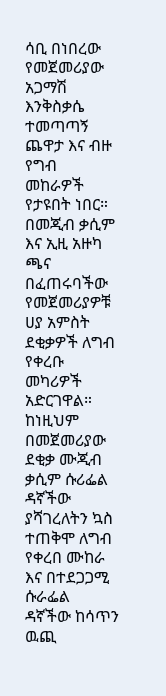ሳቢ በነበረው የመጀመሪያው አጋማሽ እንቅስቃሴ ተመጣጣኝ ጨዋታ እና ብዙ የግብ መከራዎች የታዩበት ነበር። በመጂብ ቃሲም እና ኢዚ አዙካ ጫና በፈጠሩባችው የመጀመሪያዎቹ ሀያ አምስት ደቂቃዎች ለግብ የቀረቡ መካሪዎች አድርገዋል። ከነዚህም በመጀመሪያው ደቂቃ ሙጂብ ቃሲም ሱሪፌል ዳኛችው ያሻገረለትን ኳስ ተጠቅሞ ለግብ የቀረበ ሙከራ እና በተደጋጋሚ ሱራፌል ዳኛችው ከሳጥን ዉጪ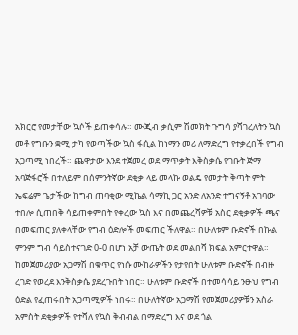አክርሮ የመታቸው ኳሶች ይጠቀሳሉ። ሙጂብ ቃሲም ሽመክት ጉግሳ ያሻገረለትን ኳስ መቶ የግቡን ቋሚ ታካ የወጣችው ኳስ ፋሲል ከነማን መሪ ለማድረግ የተቃረበች የግብ አጋጣሚ ነበረች። ጨዋታው እንደ ተጀመረ ወደ ማጥቃት እቅስቃሴ የገቡት ጅማ አባጅፋሮች በተለይም በሰምንትኛው ደቂቃ ላይ መላኩ ወልዴ የመታት ቅጣት ምት ኤፍሬም ጌታችው ከግብ ጠባቂው ሚኬል ሳማኪ ጋር አንድ ለአንድ ተግናኝቶ አገባው ተበሎ ሲጠበቅ ሳይጠቀምበት የቀረው ኳስ እና በመጨረሻዎቹ አስር ደቂቃዎች ጫና በመፍጠር ያለቀላቸው የግብ ዕድሎች መፍጠር ችለዋል። በሁለቱም ቡድኖች በኩል ምንም ግብ ሳይስተናገድ 0-0 በሆነ አቻ ውጤት ወደ መልበሻ ክፍል አምርተዋል።
ከመጀመሪያው አጋማሽ በቁጥር የነሱ ሙከራዎችን የታየበት ሁለቱም ቡድኖች በብዙ ረገድ የወረደ እንቅስቃሴ ያደረጉበት ነበር። ሁለቱም ቡድኖች በተመሳሳይ ንፁህ የግብ ዕድል የፈጠሩበት አጋጣሚዎች ነበሩ። በሁለትኛው አጋማሽ የመጀመሪያዎቹን አስራ አምስት ደቂቃዎች የተሻለ የኳስ ቅብብል በማድረግ እና ወደ ጎል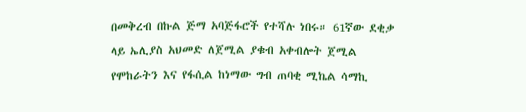በመቅረብ በኩል ጅማ አባጅፋሮች የተሻሉ ነበሩ። 61ኛው ደቂቃ ላይ ኤሊያስ አህመድ ለጀሚል ያቁብ አቀብሎት ጀሚል የሞከራትን እና የፋሲል ከነማው ግብ ጠባቂ ሚኬል ሳማኪ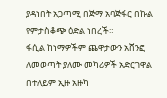ያዳነበት አጋጣሚ በጅማ አባጅፋር በኩል የምታስቆጭ ዕድል ነበረች።
ፋሲል ከነማዎችም ጨዋታውን አሸንፎ ለመወጣት ያለሙ መካሪዎች አድርገዋል በተለይም ኢዙ አዙካ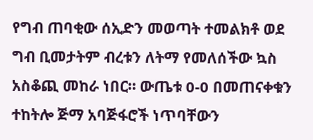የግብ ጠባቂው ሰኢድን መወጣት ተመልክቶ ወደ ግብ ቢመታትም ብረቱን ለትማ የመለሰችው ኳስ አስቆጪ መከራ ነበር። ውጤቱ 0-0 በመጠናቀቁን ተከትሎ ጅማ አባጅፋሮች ነጥባቸውን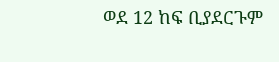ወደ 12 ከፍ ቢያደርጉም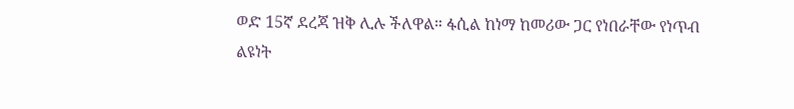ወድ 15ኛ ደረጃ ዝቅ ሊሉ ችለዋል። ፋሲል ከነማ ከመሪው ጋር የነበራቸው የነጥብ ልዩነት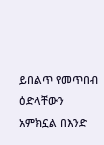ይበልጥ የመጥበብ ዕድላቸውን አምክኗል በእንድ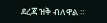ደረጃ ዝቅ ብለዋል ።